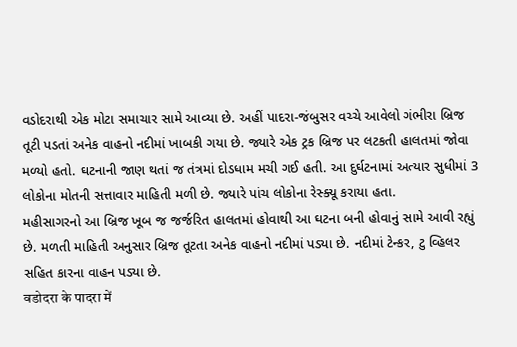વડોદરાથી એક મોટા સમાચાર સામે આવ્યા છે. અહીં પાદરા-જંબુસર વચ્ચે આવેલો ગંભીરા બ્રિજ તૂટી પડતાં અનેક વાહનો નદીમાં ખાબકી ગયા છે. જ્યારે એક ટ્રક બ્રિજ પર લટકતી હાલતમાં જોવા મળ્યો હતો. ઘટનાની જાણ થતાં જ તંત્રમાં દોડધામ મચી ગઈ હતી. આ દુર્ઘટનામાં અત્યાર સુધીમાં 3 લોકોના મોતની સત્તાવાર માહિતી મળી છે. જ્યારે પાંચ લોકોના રેસ્ક્યૂ કરાયા હતા.
મહીસાગરનો આ બ્રિજ ખૂબ જ જર્જરિત હાલતમાં હોવાથી આ ઘટના બની હોવાનું સામે આવી રહ્યું છે. મળતી માહિતી અનુસાર બ્રિજ તૂટતા અનેક વાહનો નદીમાં પડ્યા છે. નદીમાં ટેન્કર, ટુ વ્હિલર સહિત કારના વાહન પડ્યા છે.
वडोदरा के पादरा में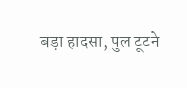बड़ा हादसा, पुल टूटने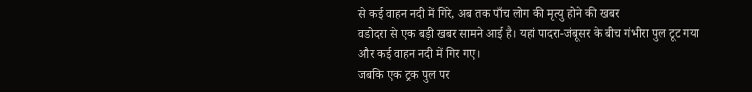से कई वाहन नदी में गिरे, अब तक पाँच लोग की मृत्यु होने की खबर
वडोदरा से एक बड़ी खबर सामने आई है। यहां पादरा-जंबूसर के बीच गंभीरा पुल टूट गया और कई वाहन नदी में गिर गए।
जबकि एक ट्रक पुल पर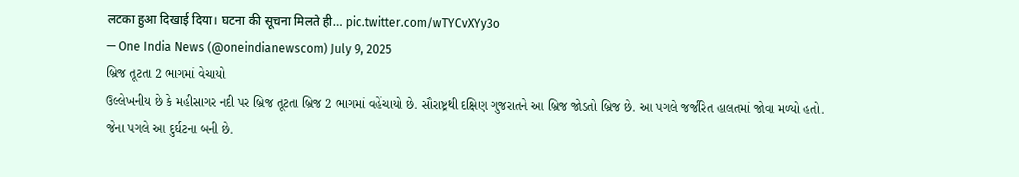लटका हुआ दिखाई दिया। घटना की सूचना मिलते ही… pic.twitter.com/wTYCvXYy3o
— One India News (@oneindianewscom) July 9, 2025
બ્રિજ તૂટતા 2 ભાગમાં વેચાયો
ઉલ્લેખનીય છે કે મહીસાગર નદી પર બ્રિજ તૂટતા બ્રિજ 2 ભાગમાં વહેંચાયો છે. સૌરાષ્ટ્રથી દક્ષિણ ગુજરાતને આ બ્રિજ જોડતો બ્રિજ છે. આ પગલે જર્જરિત હાલતમાં જોવા મળ્યો હતો. જેના પગલે આ દુર્ઘટના બની છે.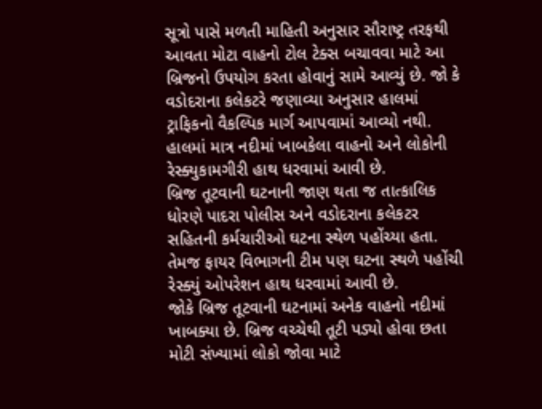સૂત્રો પાસે મળતી માહિતી અનુસાર સૌરાષ્ટ્ર તરફથી આવતા મોટા વાહનો ટોલ ટેક્સ બચાવવા માટે આ બ્રિજનો ઉપયોગ કરતા હોવાનું સામે આવ્યું છે. જો કે વડોદરાના કલેકટરે જણાવ્યા અનુસાર હાલમાં ટ્રાફિકનો વૈકલ્પિક માર્ગ આપવામાં આવ્યો નથી. હાલમાં માત્ર નદીમાં ખાબકેલા વાહનો અને લોકોની રેસ્ક્યુકામગીરી હાથ ધરવામાં આવી છે.
બ્રિજ તૂટવાની ઘટનાની જાણ થતા જ તાત્કાલિક ધોરણે પાદરા પોલીસ અને વડોદરાના કલેકટર સહિતની કર્મચારીઓ ઘટના સ્થેળ પહોંચ્યા હતા. તેમજ ફાયર વિભાગની ટીમ પણ ઘટના સ્થળે પહોંચી રેસ્ક્યું ઓપરેશન હાથ ધરવામાં આવી છે.
જોકે બ્રિજ તૂટવાની ઘટનામાં અનેક વાહનો નદીમાં ખાબક્યા છે. બ્રિજ વચ્ચેથી તૂટી પડ્યો હોવા છતા મોટી સંખ્યામાં લોકો જોવા માટે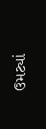ઉમટ્યાં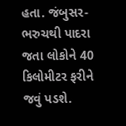હતા. જંબુસર- ભરુચથી પાદરા જતા લોકોને 40 કિલોમીટર ફરીને જવું પડશે.